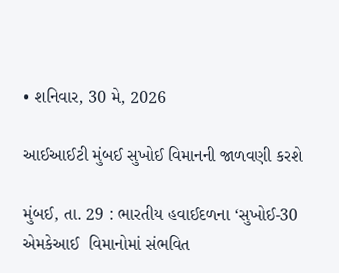• શનિવાર, 30 મે, 2026

આઈઆઈટી મુંબઈ સુખોઈ વિમાનની જાળવણી કરશે

મુંબઈ, તા. 29 : ભારતીય હવાઈદળના ‘સુખોઈ-30 એમકેઆઈ  વિમાનોમાં સંભવિત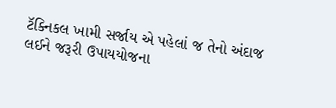ટૅક્નિકલ ખામી સર્જાય એ પહેલાં જ તેનો અંદાજ લઈને જરૂરી ઉપાયયોજના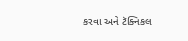કરવા અને ટૅક્નિકલ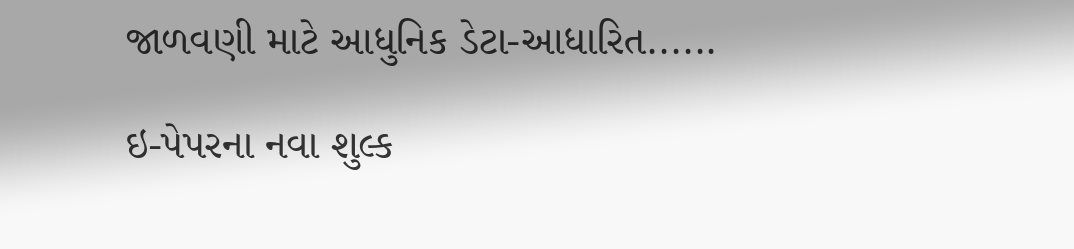જાળવણી માટે આધુનિક ડેટા-આધારિત......

ઇ-પેપરના નવા શુલ્ક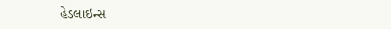હેડલાઇન્સ